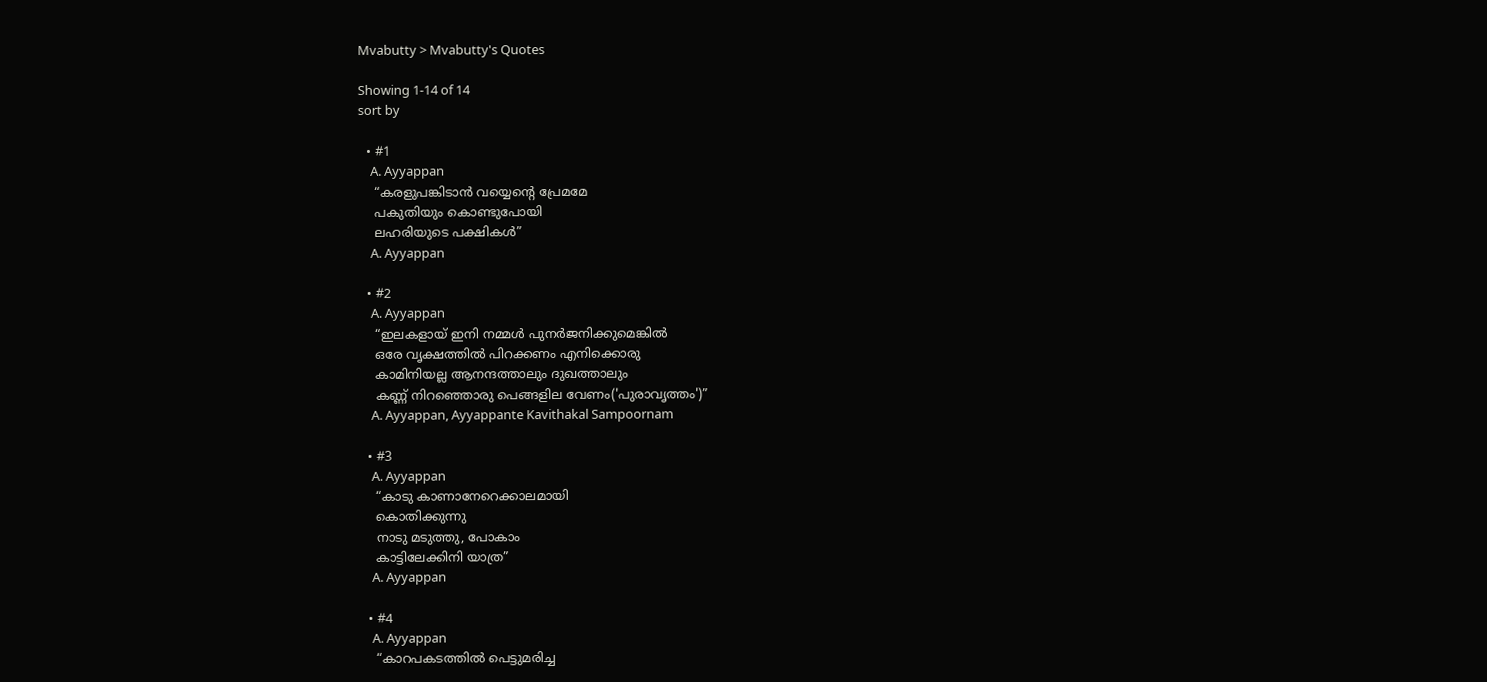Mvabutty > Mvabutty's Quotes

Showing 1-14 of 14
sort by

  • #1
    A. Ayyappan
    “കരളുപങ്കിടാന്‍ വയ്യെന്റെ പ്രേമമേ
    പകുതിയും കൊണ്ടുപോയി
    ലഹരിയുടെ പക്ഷികള്‍”
    A. Ayyappan

  • #2
    A. Ayyappan
    “ഇലകളായ് ഇനി നമ്മള്‍ പുനര്‍ജനിക്കുമെങ്കില്‍
    ഒരേ വൃക്ഷത്തില്‍ പിറക്കണം എനിക്കൊരു
    കാമിനിയല്ല ആനന്ദത്താലും ദുഖത്താലും
    കണ്ണ് നിറഞ്ഞൊരു പെങ്ങളില വേണം('പുരാവൃത്തം‌')”
    A. Ayyappan, Ayyappante Kavithakal Sampoornam

  • #3
    A. Ayyappan
    “കാടു കാണാനേറെക്കാലമായി
    കൊതിക്കുന്നു
    നാടു മടുത്തു, പോകാം
    കാട്ടിലേക്കിനി യാത്ര”
    A. Ayyappan

  • #4
    A. Ayyappan
    “കാറപകടത്തില്‍ പെട്ടുമരിച്ച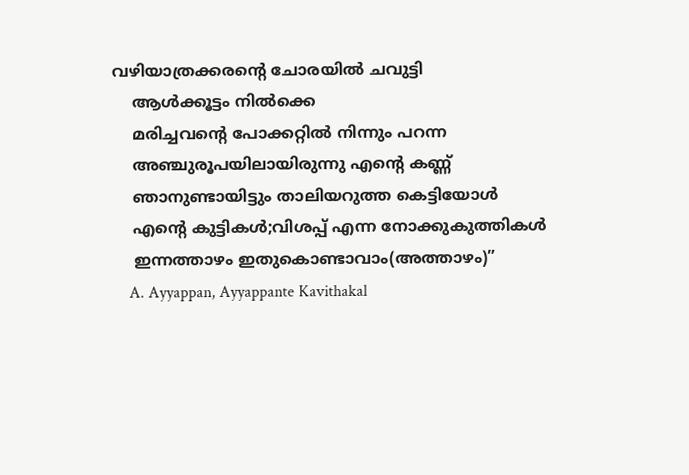വഴിയാത്രക്കരന്റെ ചോരയില്‍ ചവുട്ടി
    ആള്‍ക്കൂട്ടം നില്‍ക്കെ
    മരിച്ചവന്റെ പോക്കറ്റില്‍ നിന്നും പറന്ന
    അഞ്ചുരൂപയിലായിരുന്നു എന്റെ കണ്ണ്‍
    ഞാനുണ്ടായിട്ടും താലിയറുത്ത കെട്ടിയോള്‍
    എന്റെ കുട്ടികള്‍;വിശപ്പ്‌ എന്ന നോക്കുകുത്തികള്‍
    ഇന്നത്താഴം ഇതുകൊണ്ടാവാം(അത്താഴം)”
    A. Ayyappan, Ayyappante Kavithakal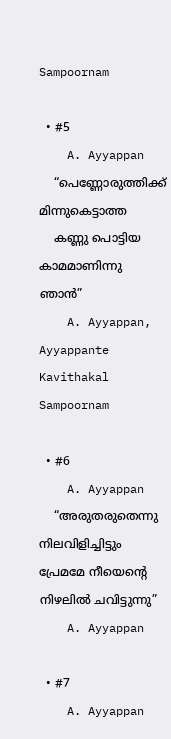Sampoornam

  • #5
    A. Ayyappan
    “പെണ്ണോരുത്തിക്ക് മിന്നുകെട്ടാത്ത
    കണ്ണു പൊട്ടിയ കാമമാണിന്നു ഞാന്‍”
    A. Ayyappan, Ayyappante Kavithakal Sampoornam

  • #6
    A. Ayyappan
    “അരുതരുതെന്നു നിലവിളിച്ചിട്ടും പ്രേമമേ നീയെന്റെ നിഴലില്‍ ചവിട്ടുന്നു”
    A. Ayyappan

  • #7
    A. Ayyappan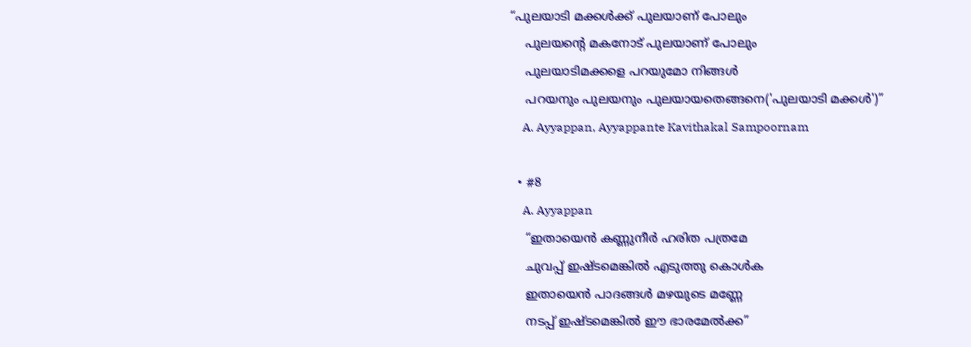“പുലയാടി മക്കള്‍ക്ക്‌ പുലയാണ് പോലും
    പുലയന്റെ മകനോട്‌ പുലയാണ് പോലും
    പുലയാടിമക്കളെ പറയുമോ നിങ്ങള്‍
    പറയനും പുലയനും പുലയായതെങ്ങനെ('പുലയാടി മക്കള്‍')”
    A. Ayyappan, Ayyappante Kavithakal Sampoornam

  • #8
    A. Ayyappan
    “ഇതായെന്‍ കണ്ണുനീര്‍ ഹരിത പത്രമേ
    ചുവപ്പ് ഇഷ്ടമെങ്കില്‍ എടുത്തു കൊള്‍ക
    ഇതായെന്‍ പാദങ്ങള്‍ മഴയുടെ മണ്ണേ
    നടപ്പ് ഇഷ്ടമെങ്കില്‍ ഈ ഭാരമേല്‍ക്ക”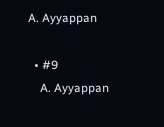A. Ayyappan

  • #9
    A. Ayyappan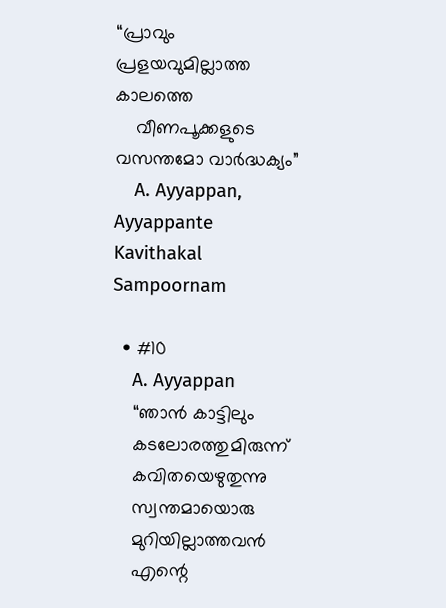“പ്രാവും പ്രളയവുമില്ലാത്ത കാലത്തെ
    വീണപൂക്കളുടെ വസന്തമോ വാര്‍ദ്ധക്യം”
    A. Ayyappan, Ayyappante Kavithakal Sampoornam

  • #10
    A. Ayyappan
    “ഞാന്‍ കാട്ടിലും
    കടലോരത്തുമിരുന്ന്
    കവിതയെഴുതുന്നു
    സ്വന്തമായൊരു
    മുറിയില്ലാത്തവന്‍
    എന്റെ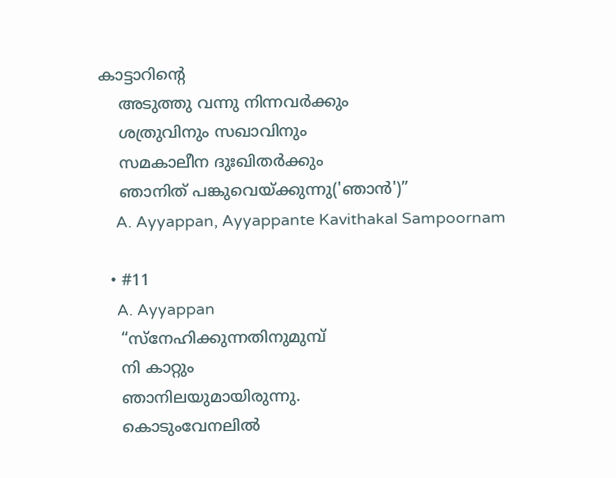കാട്ടാറിന്റെ
    അടുത്തു വന്നു നിന്നവര്‍ക്കും
    ശത്രുവിനും സഖാവിനും
    സമകാലീന ദുഃഖിതര്‍ക്കും
    ഞാനിത് പങ്കുവെയ്ക്കുന്നു('ഞാന്‍')”
    A. Ayyappan, Ayyappante Kavithakal Sampoornam

  • #11
    A. Ayyappan
    “സ്നേഹിക്കുന്നതിനുമുമ്പ്
    നി കാറ്റും
    ഞാനിലയുമായിരുന്നു.
    കൊടുംവേനലില്‍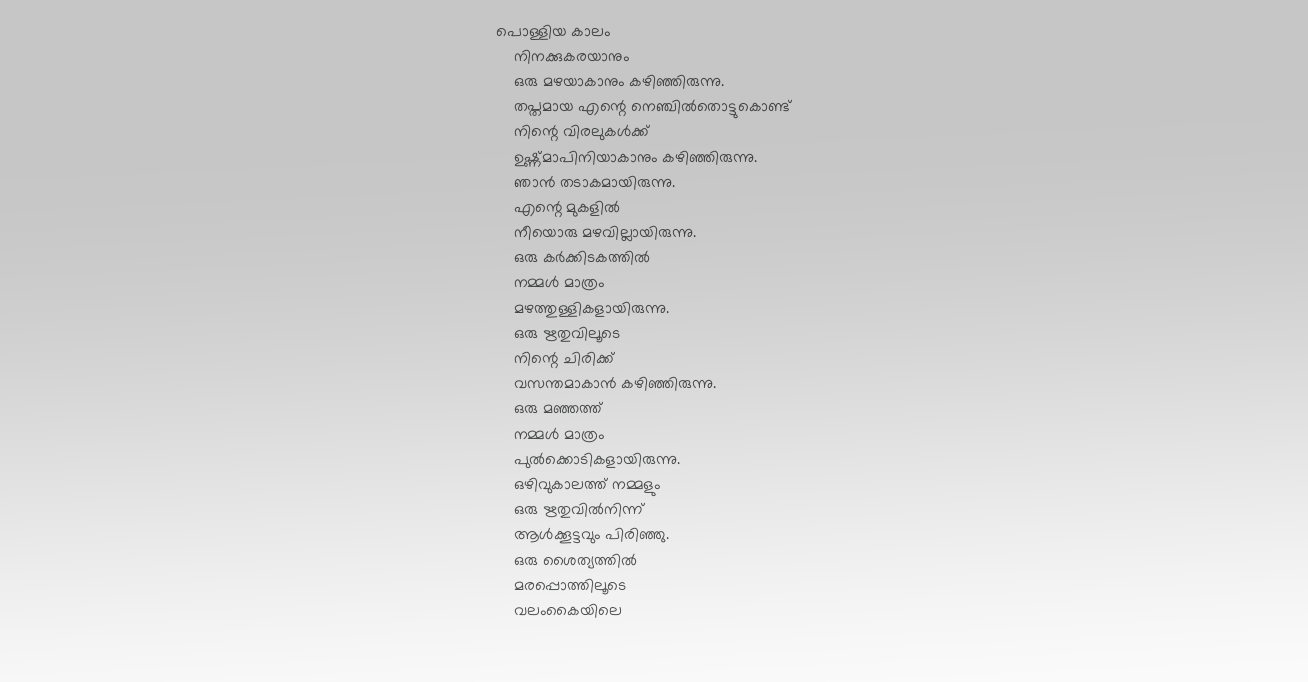പൊള്ളിയ കാലം
    നിനക്കുകരയാനും
    ഒരു മഴയാകാനും കഴിഞ്ഞിരുന്നു.
    തപ്തമായ എന്റെ നെഞ്ചില്‍തൊട്ടുകൊണ്ട്
    നിന്റെ വിരലുകള്‍ക്ക്
    ഉഷ്ണ്മാപിനിയാകാനും കഴിഞ്ഞിരുന്നു.
    ഞാന്‍ തടാകമായിരുന്നു.
    എന്റെ മുകളില്‍
    നീയൊരു മഴവില്ലായിരുന്നു.
    ഒരു കര്‍ക്കിടകത്തില്‍
    നമ്മള്‍ മാത്രം
    മഴത്തുള്ളികളായിരുന്നു.
    ഒരു ഋതുവിലൂടെ
    നിന്റെ ചിരിക്ക്
    വസന്തമാകാന്‍ കഴിഞ്ഞിരുന്നു.
    ഒരു മഞ്ഞത്ത്
    നമ്മള്‍ മാത്രം
    പുല്‍ക്കൊടികളായിരുന്നു.
    ഒഴിവുകാലത്ത് നമ്മളും
    ഒരു ഋതുവില്‍നിന്ന്
    ആള്‍ക്കൂട്ടവും പിരിഞ്ഞു.
    ഒരു ശൈത്യത്തില്‍
    മരപ്പൊത്തിലൂടെ
    വലംകൈയിലെ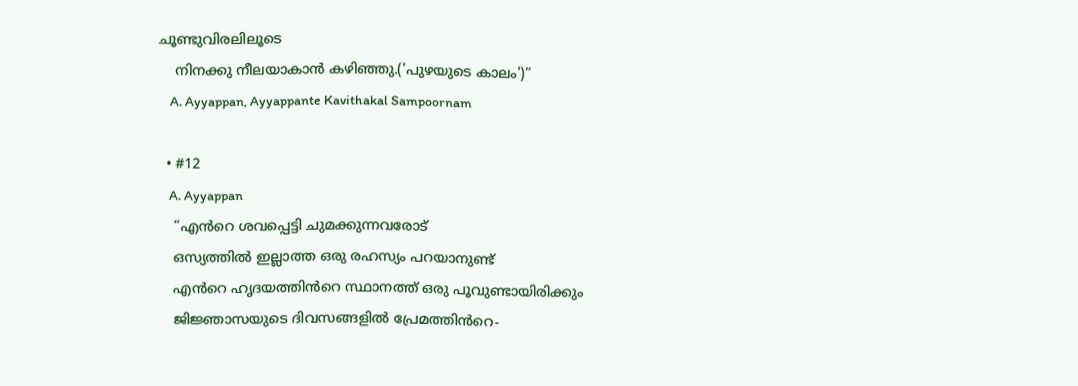ചൂണ്ടുവിരലിലൂടെ
    നിനക്കു നീലയാകാന്‍ കഴിഞ്ഞു.('പുഴയുടെ കാലം')”
    A. Ayyappan, Ayyappante Kavithakal Sampoornam

  • #12
    A. Ayyappan
    “എന്‍‌റെ ശവപ്പെട്ടി ചുമക്കുന്നവരോട്
    ഒസ്യത്തില്‍ ഇല്ലാത്ത ഒരു രഹസ്യം പറയാനുണ്ട്
    എന്‍‌റെ ഹൃദയത്തിന്‍‌റെ സ്ഥാനത്ത് ഒരു പൂവുണ്ടായിരിക്കും
    ജിജ്ഞാസയുടെ ദിവസങ്ങളില്‍ പ്രേമത്തിന്‍‌റെ-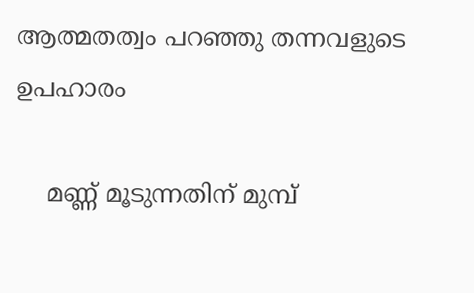ആത്മതത്വം പറഞ്ഞു തന്നവളുടെ ഉപഹാരം

    മണ്ണ് മൂടുന്നതിന് മുമ്പ്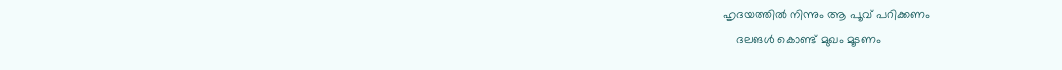ഹൃദയത്തില്‍ നിന്നും ആ പൂവ് പറിക്കണം
    ദലങള്‍ കൊണ്ട് മുഖം മൂടണം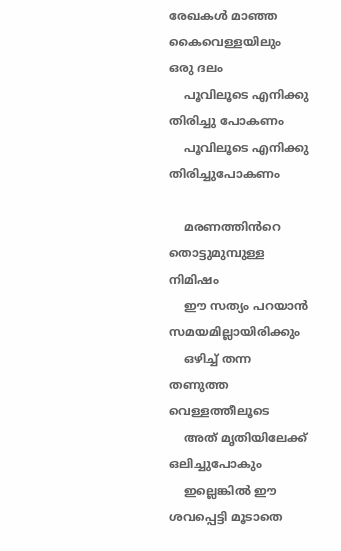രേഖകള്‍ മാഞ്ഞ കൈവെള്ളയിലും ഒരു ദലം
    പൂവിലൂടെ എനിക്കു തിരിച്ചു പോകണം
    പൂവിലൂടെ എനിക്കു തിരിച്ചുപോകണം

    മരണത്തിന്‍‌റെ തൊട്ടുമുമ്പുള്ള നിമിഷം
    ഈ സത്യം പറയാന്‍ സമയമില്ലായിരിക്കും
    ഒഴിച്ച് തന്ന തണുത്ത വെള്ളത്തീലൂടെ
    അത് മൃതിയിലേക്ക് ഒലിച്ചുപോകും
    ഇല്ലെങ്കില്‍ ഈ ശവപ്പെട്ടി മൂടാതെ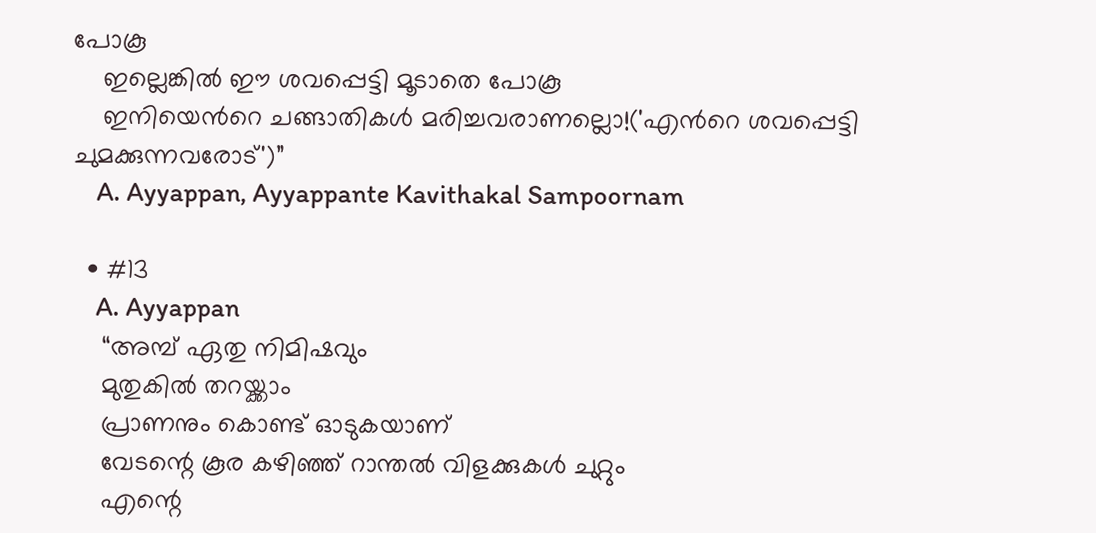പോകൂ
    ഇല്ലെങ്കില്‍ ഈ ശവപ്പെട്ടി മൂടാതെ പോകൂ
    ഇനിയെന്‍‌റെ ചങ്ങാതികള്‍ മരിച്ചവരാണല്ലൊ!('എന്‍‌റെ ശവപ്പെട്ടി ചുമക്കുന്നവരോട്')”
    A. Ayyappan, Ayyappante Kavithakal Sampoornam

  • #13
    A. Ayyappan
    “അമ്പ് ഏതു നിമിഷവും
    മുതുകിൽ തറയ്ക്കാം
    പ്രാണനും കൊണ്ട് ഓടുകയാണ്
    വേടന്റെ കൂര കഴിഞ്ഞ് റാന്തൽ വിളക്കുകൾ ചുറ്റും
    എന്റെ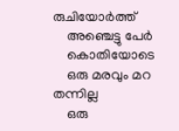രുചിയോർത്ത്
    അഞ്ചെട്ടു പേർ
    കൊതിയോടെ
    ഒരു മരവും മറ തന്നില്ല
    ഒരു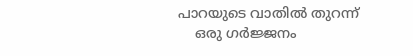പാറയുടെ വാതിൽ തുറന്ന്
    ഒരു ഗർജ്ജനം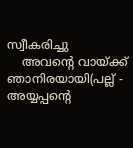സ്വീകരിച്ചു
    അവന്റെ വായ്‌ക്ക് ഞാനിരയായി(പല്ല് - അയ്യപ്പന്റെ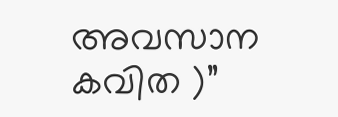അവസാന കവിത )”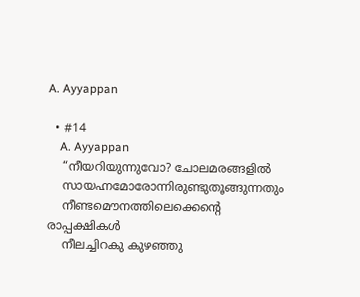A. Ayyappan

  • #14
    A. Ayyappan
    “നീയറിയുന്നുവോ? ചോലമരങ്ങളിൽ
    സായഹ്നമോരോന്നിരുണ്ടുതൂങ്ങുന്നതും
    നീണ്ടമൌനത്തിലെക്കെന്റെ രാപ്പക്ഷികൾ
    നീലച്ചിറകു കുഴഞ്ഞു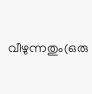വീഴുന്നതും(ഒരു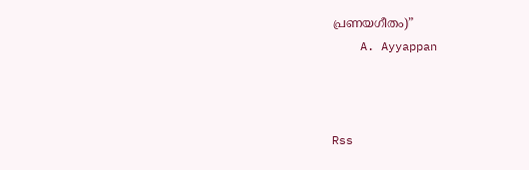പ്രണയഗീതം)”
    A. Ayyappan



Rss